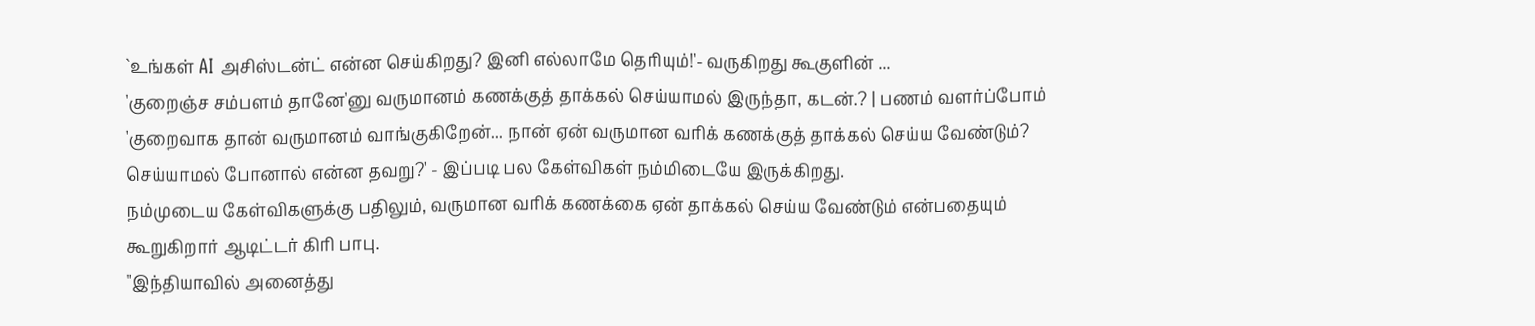`உங்கள் AI அசிஸ்டன்ட் என்ன செய்கிறது? இனி எல்லாமே தெரியும்!'- வருகிறது கூகுளின் ...
'குறைஞ்ச சம்பளம் தானே'னு வருமானம் கணக்குத் தாக்கல் செய்யாமல் இருந்தா, கடன்.? | பணம் வளர்ப்போம்
'குறைவாக தான் வருமானம் வாங்குகிறேன்... நான் ஏன் வருமான வரிக் கணக்குத் தாக்கல் செய்ய வேண்டும்? செய்யாமல் போனால் என்ன தவறு?' - இப்படி பல கேள்விகள் நம்மிடையே இருக்கிறது.
நம்முடைய கேள்விகளுக்கு பதிலும், வருமான வரிக் கணக்கை ஏன் தாக்கல் செய்ய வேண்டும் என்பதையும் கூறுகிறார் ஆடிட்டர் கிரி பாபு.
"இந்தியாவில் அனைத்து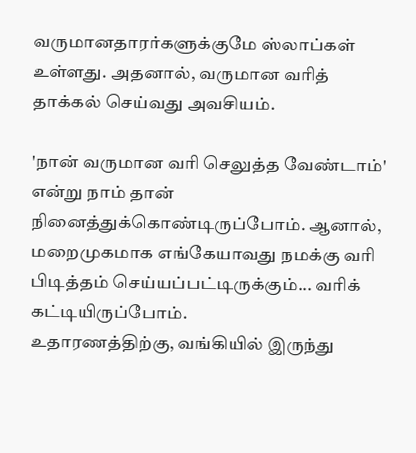வருமானதாரர்களுக்குமே ஸ்லாப்கள் உள்ளது. அதனால், வருமான வரித் தாக்கல் செய்வது அவசியம்.

'நான் வருமான வரி செலுத்த வேண்டாம்' என்று நாம் தான் நினைத்துக்கொண்டிருப்போம். ஆனால், மறைமுகமாக எங்கேயாவது நமக்கு வரி பிடித்தம் செய்யப்பட்டிருக்கும்... வரிக் கட்டியிருப்போம்.
உதாரணத்திற்கு, வங்கியில் இருந்து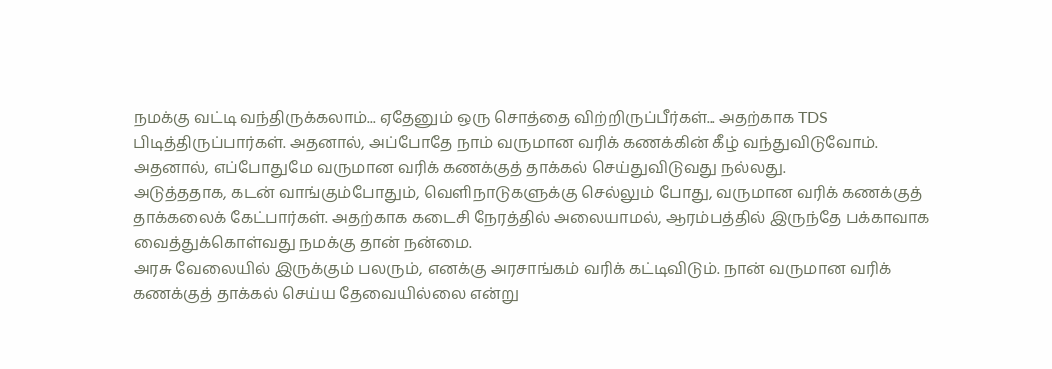நமக்கு வட்டி வந்திருக்கலாம்... ஏதேனும் ஒரு சொத்தை விற்றிருப்பீர்கள்... அதற்காக TDS பிடித்திருப்பார்கள். அதனால், அப்போதே நாம் வருமான வரிக் கணக்கின் கீழ் வந்துவிடுவோம்.
அதனால், எப்போதுமே வருமான வரிக் கணக்குத் தாக்கல் செய்துவிடுவது நல்லது.
அடுத்ததாக, கடன் வாங்கும்போதும், வெளிநாடுகளுக்கு செல்லும் போது, வருமான வரிக் கணக்குத் தாக்கலைக் கேட்பார்கள். அதற்காக கடைசி நேரத்தில் அலையாமல், ஆரம்பத்தில் இருந்தே பக்காவாக வைத்துக்கொள்வது நமக்கு தான் நன்மை.
அரசு வேலையில் இருக்கும் பலரும், எனக்கு அரசாங்கம் வரிக் கட்டிவிடும். நான் வருமான வரிக் கணக்குத் தாக்கல் செய்ய தேவையில்லை என்று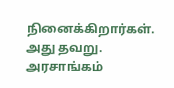நினைக்கிறார்கள். அது தவறு. அரசாங்கம்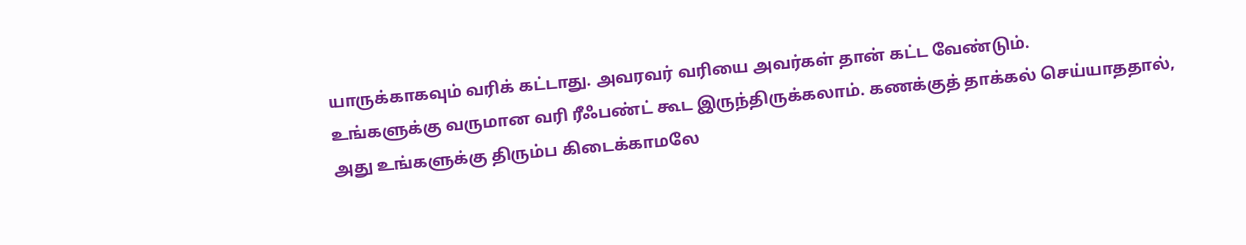யாருக்காகவும் வரிக் கட்டாது. அவரவர் வரியை அவர்கள் தான் கட்ட வேண்டும்.
உங்களுக்கு வருமான வரி ரீஃபண்ட் கூட இருந்திருக்கலாம். கணக்குத் தாக்கல் செய்யாததால், அது உங்களுக்கு திரும்ப கிடைக்காமலே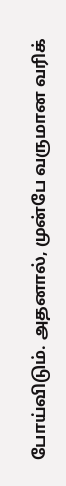போய்விடும். அதனால், முன்பே வருமான வரிக்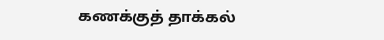கணக்குத் தாக்கல்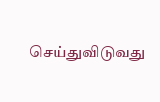செய்துவிடுவது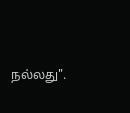நல்லது".